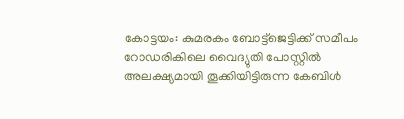കോട്ടയം: കുമരകം ബോട്ട്ജെട്ടിക്ക് സമീപം റോഡരികിലെ വൈദ്യുതി പോസ്റ്റിൽ അലക്ഷ്യമായി തൂക്കിയിട്ടിരുന്ന കേബിൾ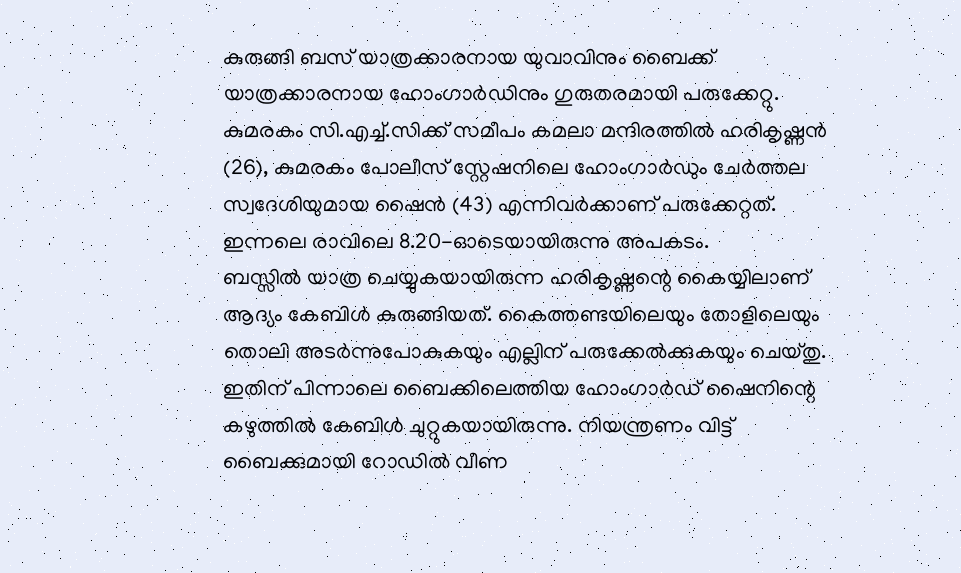കുരുങ്ങി ബസ് യാത്രക്കാരനായ യുവാവിനും ബൈക്ക് യാത്രക്കാരനായ ഹോംഗാർഡിനും ഗുരുതരമായി പരുക്കേറ്റു. കുമരകം സി.എച്ച്.സിക്ക് സമീപം കമലാ മന്ദിരത്തിൽ ഹരികൃഷ്ണൻ (26), കുമരകം പോലീസ് സ്റ്റേഷനിലെ ഹോംഗാർഡും ചേർത്തല സ്വദേശിയുമായ ഷൈൻ (43) എന്നിവർക്കാണ് പരുക്കേറ്റത്. ഇന്നലെ രാവിലെ 8.20-ഓടെയായിരുന്നു അപകടം.
ബസ്സിൽ യാത്ര ചെയ്യുകയായിരുന്ന ഹരികൃഷ്ണന്റെ കൈയ്യിലാണ് ആദ്യം കേബിൾ കുരുങ്ങിയത്. കൈത്തണ്ടയിലെയും തോളിലെയും തൊലി അടർന്നുപോകുകയും എല്ലിന് പരുക്കേൽക്കുകയും ചെയ്തു. ഇതിന് പിന്നാലെ ബൈക്കിലെത്തിയ ഹോംഗാർഡ് ഷൈനിന്റെ കഴുത്തിൽ കേബിൾ ചുറ്റുകയായിരുന്നു. നിയന്ത്രണം വിട്ട് ബൈക്കുമായി റോഡിൽ വീണ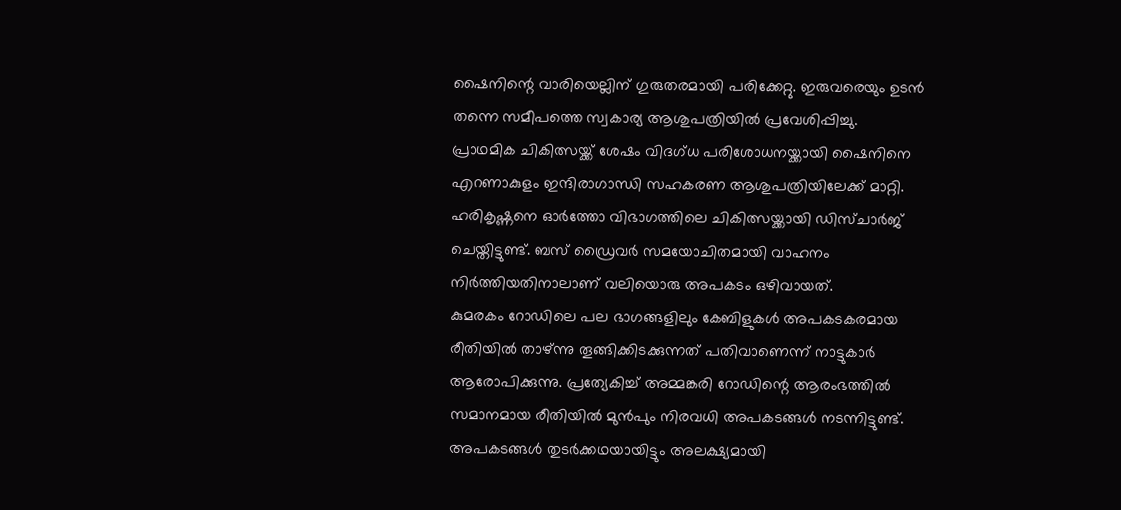ഷൈനിന്റെ വാരിയെല്ലിന് ഗുരുതരമായി പരിക്കേറ്റു. ഇരുവരെയും ഉടൻ തന്നെ സമീപത്തെ സ്വകാര്യ ആശുപത്രിയിൽ പ്രവേശിപ്പിച്ചു.
പ്രാഥമിക ചികിത്സയ്ക്ക് ശേഷം വിദഗ്ധ പരിശോധനയ്ക്കായി ഷൈനിനെ എറണാകുളം ഇന്ദിരാഗാന്ധി സഹകരണ ആശുപത്രിയിലേക്ക് മാറ്റി. ഹരികൃഷ്ണനെ ഓർത്തോ വിഭാഗത്തിലെ ചികിത്സയ്ക്കായി ഡിസ്ചാർജ് ചെയ്തിട്ടുണ്ട്. ബസ് ഡ്രൈവർ സമയോചിതമായി വാഹനം നിർത്തിയതിനാലാണ് വലിയൊരു അപകടം ഒഴിവായത്.
കുമരകം റോഡിലെ പല ഭാഗങ്ങളിലും കേബിളുകൾ അപകടകരമായ രീതിയിൽ താഴ്ന്നു തൂങ്ങിക്കിടക്കുന്നത് പതിവാണെന്ന് നാട്ടുകാർ ആരോപിക്കുന്നു. പ്രത്യേകിച്ച് അമ്മങ്കരി റോഡിന്റെ ആരംഭത്തിൽ സമാനമായ രീതിയിൽ മുൻപും നിരവധി അപകടങ്ങൾ നടന്നിട്ടുണ്ട്. അപകടങ്ങൾ തുടർക്കഥയായിട്ടും അലക്ഷ്യമായി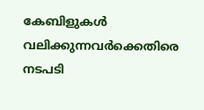കേബിളുകൾ വലിക്കുന്നവർക്കെതിരെ നടപടി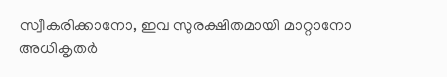സ്വീകരിക്കാനോ, ഇവ സുരക്ഷിതമായി മാറ്റാനോ അധികൃതർ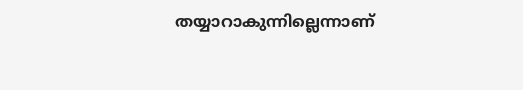തയ്യാറാകുന്നില്ലെന്നാണ്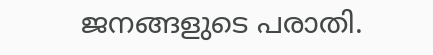ജനങ്ങളുടെ പരാതി.